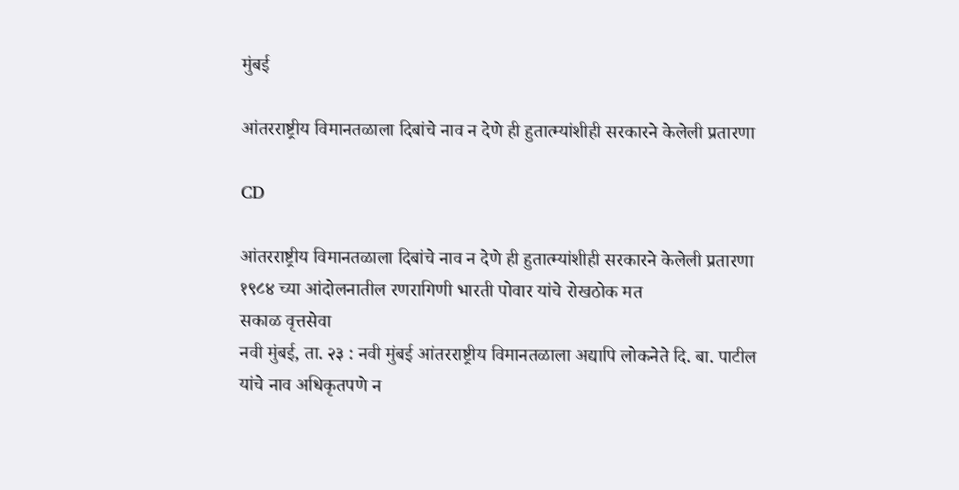मुंबई

आंतरराष्ट्रीय विमानतळाला दिबांचे नाव न देणे ही हुतात्म्यांशीही सरकारने केलेली प्रतारणा

CD

आंतरराष्ट्रीय विमानतळाला दिबांचे नाव न देणे ही हुतात्म्यांशीही सरकारने केलेली प्रतारणा
१९८४ च्या आंदोलनातील रणरागिणी भारती पोवार यांचे रोखठोक मत
सकाळ वृत्तसेवा
नवी मुंबई, ता. २३ : नवी मुंबई आंतरराष्ट्रीय विमानतळाला अद्यापि लोकनेते दि. बा. पाटील यांचे नाव अधिकृतपणे न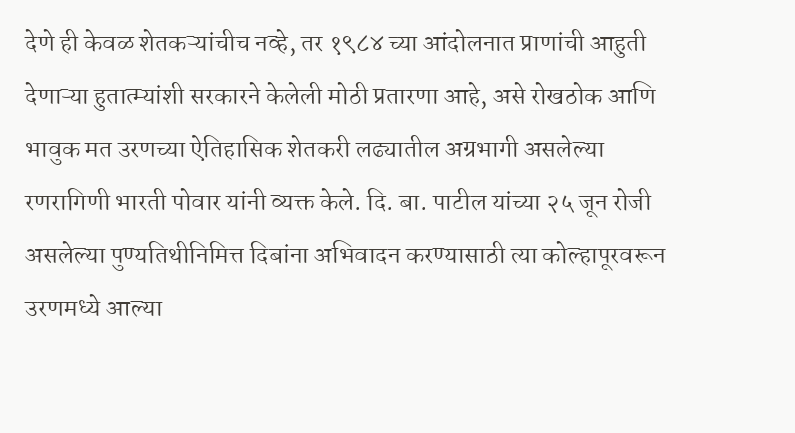देणे ही केवळ शेतकऱ्यांचीच नव्हे, तर १९८४ च्या आंदोलनात प्राणांची आहुती देणाऱ्या हुतात्म्यांशी सरकारने केलेली मोठी प्रतारणा आहे, असे रोखठोक आणि भावुक मत उरणच्या ऐतिहासिक शेतकरी लढ्यातील अग्रभागी असलेल्या रणरागिणी भारती पोवार यांनी व्यक्त केले. दि. बा. पाटील यांच्या २५ जून रोजी असलेल्या पुण्यतिथीनिमित्त दिबांना अभिवादन करण्यासाठी त्या कोल्हापूरवरून उरणमध्ये आल्या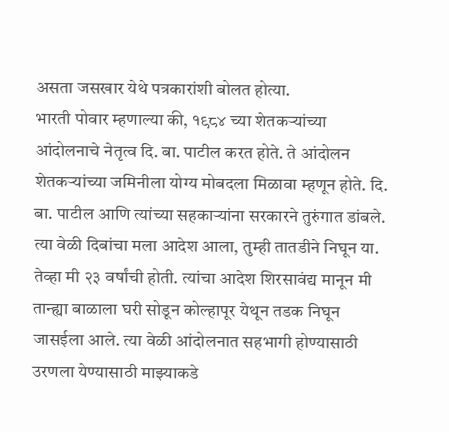असता जसखार येथे पत्रकारांशी बोलत होत्या.
भारती पोवार म्हणाल्या की, १९८४ च्या शेतकऱ्यांच्या आंदोलनाचे नेतृत्व दि. बा. पाटील करत होते. ते आंदोलन शेतकऱ्यांच्या जमिनीला योग्य मोबदला मिळावा म्हणून होते. दि. बा. पाटील आणि त्यांच्या सहकाऱ्यांना सरकारने तुरुंगात डांबले. त्या वेळी दिबांचा मला आदेश आला, तुम्ही तातडीने निघून या. तेव्हा मी २३ वर्षांची होती. त्यांचा आदेश शिरसावंद्य मानून मी तान्ह्या बाळाला घरी सोडून कोल्हापूर येथून तडक निघून जासईला आले. त्या वेळी आंदोलनात सहभागी होण्यासाठी उरणला येण्यासाठी माझ्याकडे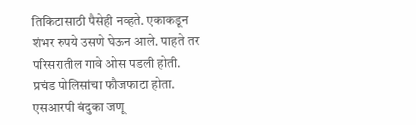तिकिटासाठी पैसेही नव्हते. एकाकडून शंभर रुपये उसणे घेऊन आले. पाहते तर परिसरातील गावे ओस पडली होती. प्रचंड पोलिसांचा फौजफाटा होता. एसआरपी बंदुका जणू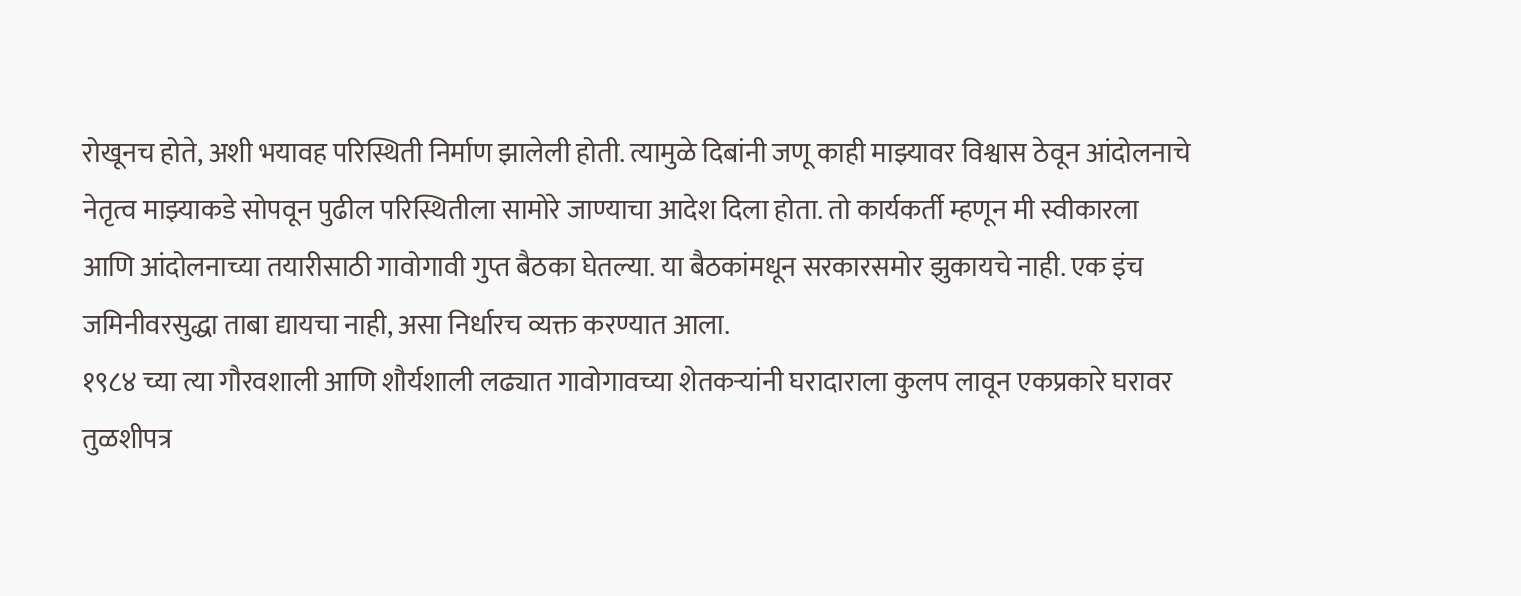रोखूनच होते, अशी भयावह परिस्थिती निर्माण झालेली होती. त्यामुळे दिबांनी जणू काही माझ्यावर विश्वास ठेवून आंदोलनाचे नेतृत्व माझ्याकडे सोपवून पुढील परिस्थितीला सामोरे जाण्याचा आदेश दिला होता. तो कार्यकर्ती म्हणून मी स्वीकारला आणि आंदोलनाच्या तयारीसाठी गावोगावी गुप्त बैठका घेतल्या. या बैठकांमधून सरकारसमोर झुकायचे नाही. एक इंच जमिनीवरसुद्धा ताबा द्यायचा नाही, असा निर्धारच व्यक्त करण्यात आला.
१९८४ च्या त्या गौरवशाली आणि शौर्यशाली लढ्यात गावोगावच्या शेतकऱ्यांनी घरादाराला कुलप लावून एकप्रकारे घरावर तुळशीपत्र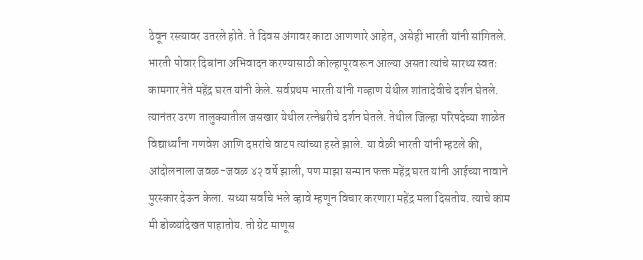ठेवून रस्त्यावर उतरले होते. ते दिवस अंगावर काटा आणणारे आहेत, असेही भारती यांनी सांगितले.
भारती पोवार दिबांना अभिवादन करण्यासाठी कोल्हापूरवरून आल्या असता त्यांचे सारथ्य स्वतः कामगार नेते महेंद्र घरत यांनी केले. सर्वप्रथम भारती यांनी गव्हाण येथील शांतादेवीचे दर्शन घेतले. त्यानंतर उरण तालुक्यातील जसखार येथील रत्नेश्वरीचे दर्शन घेतले. तेथील जिल्हा परिषदेच्या शाळेत विद्यार्थ्यांना गणवेश आणि दप्तरांचे वाटप त्यांच्या हस्ते झाले. या वेळी भारती यांनी म्हटले की, आंदोलनाला जवळ-जवळ ४२ वर्षे झाली, पण माझा सन्मान फक्त महेंद्र घरत यांनी आईच्या नावाने पुरस्कार देऊन केला. सध्या सर्वांचे भले व्हावे म्हणून विचार करणारा महेंद्र मला दिसतोय. त्याचे काम मी डोळ्यांदेखत पाहातोय. तो ग्रेट माणूस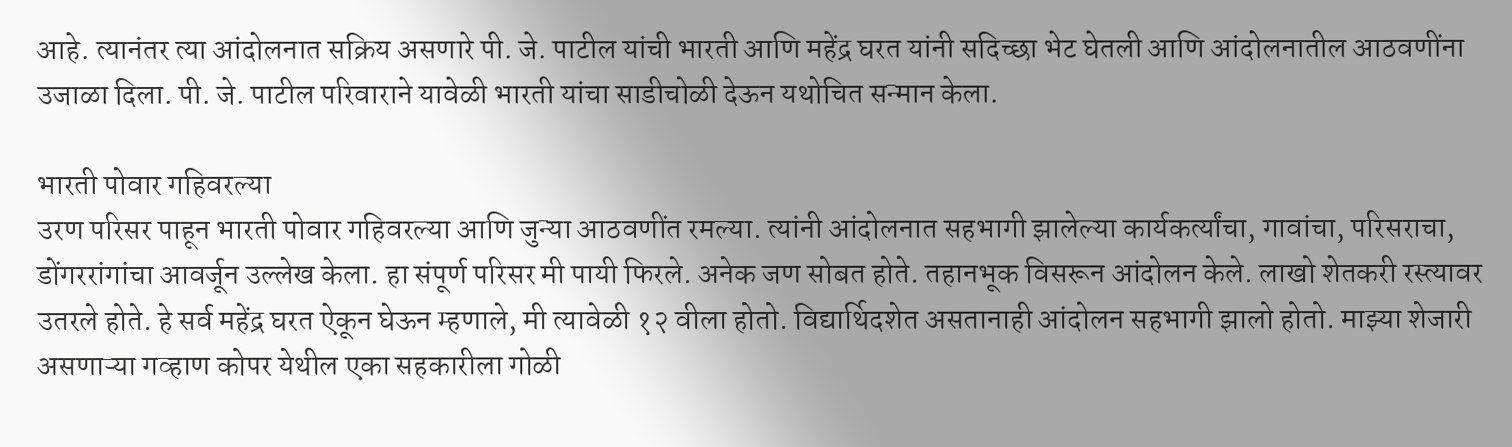आहे. त्यानंतर त्या आंदोलनात सक्रिय असणारे पी. जे. पाटील यांची भारती आणि महेंद्र घरत यांनी सदिच्छा भेट घेतली आणि आंदोलनातील आठवणींना उजाळा दिला. पी. जे. पाटील परिवाराने यावेळी भारती यांचा साडीचोळी देऊन यथोचित सन्मान केला.

भारती पोवार गहिवरल्या
उरण परिसर पाहून भारती पोवार गहिवरल्या आणि जुन्या आठवणींत रमल्या. त्यांनी आंदोलनात सहभागी झालेल्या कार्यकर्त्यांचा, गावांचा, परिसराचा, डोंगररांगांचा आवर्जून उल्लेख केला. हा संपूर्ण परिसर मी पायी फिरले. अनेक जण सोबत होते. तहानभूक विसरून आंदोलन केले. लाखो शेतकरी रस्त्यावर उतरले होते. हे सर्व महेंद्र घरत ऐकून घेऊन म्हणाले, मी त्यावेळी १२ वीला होतो. विद्यार्थिदशेत असतानाही आंदोलन सहभागी झालो होतो. माझ्या शेजारी असणाऱ्या गव्हाण कोपर येथील एका सहकारीला गोळी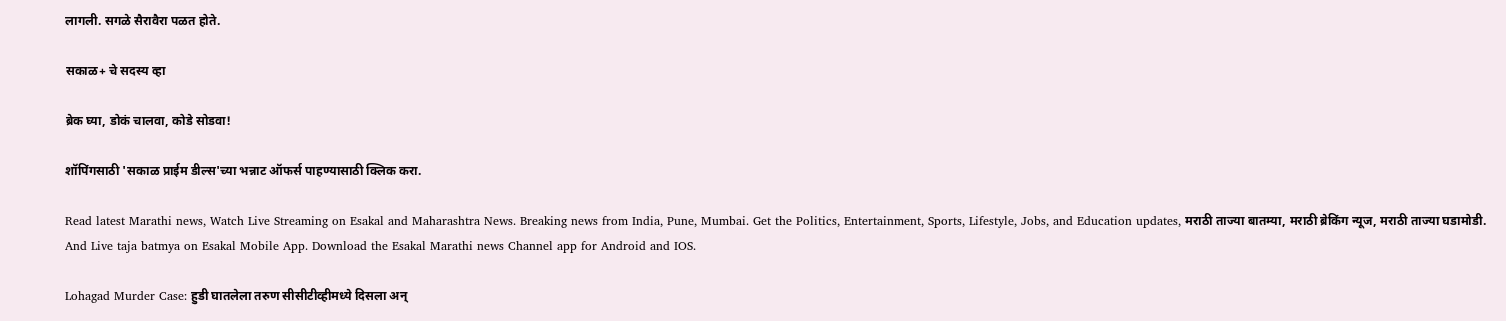लागली. सगळे सैरावैरा पळत होते.

सकाळ+ चे सदस्य व्हा

ब्रेक घ्या, डोकं चालवा, कोडे सोडवा!

शॉपिंगसाठी 'सकाळ प्राईम डील्स'च्या भन्नाट ऑफर्स पाहण्यासाठी क्लिक करा.

Read latest Marathi news, Watch Live Streaming on Esakal and Maharashtra News. Breaking news from India, Pune, Mumbai. Get the Politics, Entertainment, Sports, Lifestyle, Jobs, and Education updates, मराठी ताज्या बातम्या, मराठी ब्रेकिंग न्यूज, मराठी ताज्या घडामोडी. And Live taja batmya on Esakal Mobile App. Download the Esakal Marathi news Channel app for Android and IOS.

Lohagad Murder Case: हुडी घातलेला तरुण सीसीटीव्हीमध्ये दिसला अन्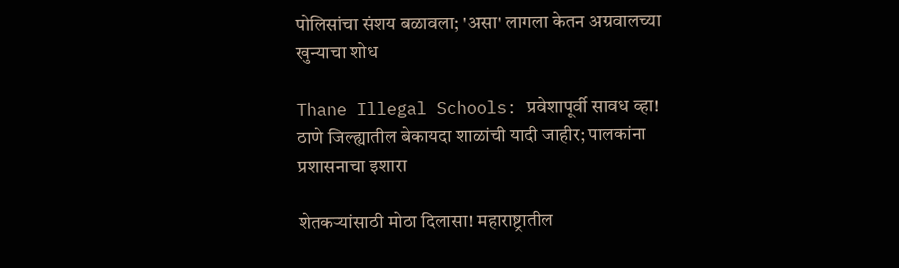पोलिसांचा संशय बळावला; 'असा' लागला केतन अग्रवालच्या खुन्याचा शोध

Thane Illegal Schools: प्रवेशापूर्वी सावध व्हा! ठाणे जिल्ह्यातील बेकायदा शाळांची यादी जाहीर; पालकांना प्रशासनाचा इशारा

शेतकऱ्यांसाठी मोठा दिलासा! महाराष्ट्रातील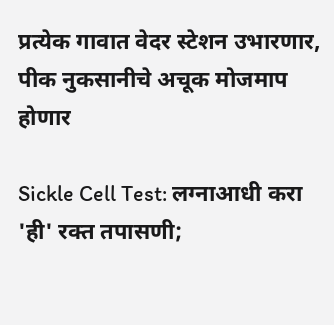प्रत्येक गावात वेदर स्टेशन उभारणार, पीक नुकसानीचे अचूक मोजमाप होणार

Sickle Cell Test: लग्नाआधी करा 'ही' रक्त तपासणी;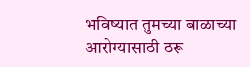भविष्यात तुमच्या बाळाच्या आरोग्यासाठी ठरू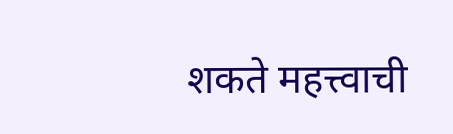शकते महत्त्वाची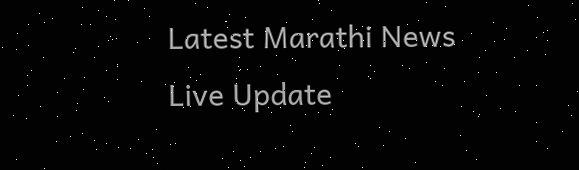Latest Marathi News Live Update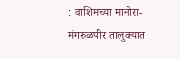: वाशिमच्या मानोरा-मंगरुळपीर तालुक्यात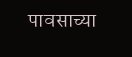पावसाच्या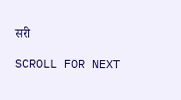सरी

SCROLL FOR NEXT